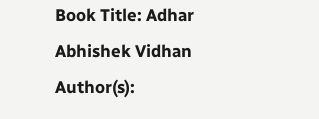Book Title: Adhar Abhishek Vidhan
Author(s):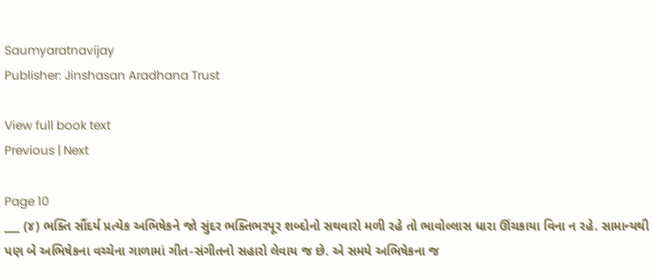Saumyaratnavijay
Publisher: Jinshasan Aradhana Trust

View full book text
Previous | Next

Page 10
___ (૪) ભક્તિ સૌંદર્ય પ્રત્યેક અભિષેકને જો સુંદર ભક્તિભરપૂર શબ્દોનો સથવારો મળી રહે તો ભાવોલ્લાસ ધારા ઊંચકાયા વિના ન રહે. સામાન્યથી પણ બે અભિષેકના વચ્ચેના ગાળામાં ગીત-સંગીતનો સહારો લેવાય જ છે. એ સમયે અભિષેકના જ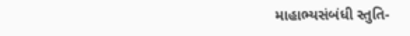માહાભ્યસંબંધી સ્તુતિ-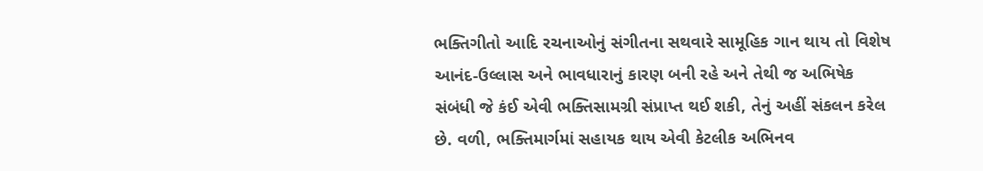ભક્તિગીતો આદિ રચનાઓનું સંગીતના સથવારે સામૂહિક ગાન થાય તો વિશેષ આનંદ-ઉલ્લાસ અને ભાવધારાનું કારણ બની રહે અને તેથી જ અભિષેક સંબંધી જે કંઈ એવી ભક્તિસામગ્રી સંપ્રાપ્ત થઈ શકી, તેનું અહીં સંકલન કરેલ છે. વળી, ભક્તિમાર્ગમાં સહાયક થાય એવી કેટલીક અભિનવ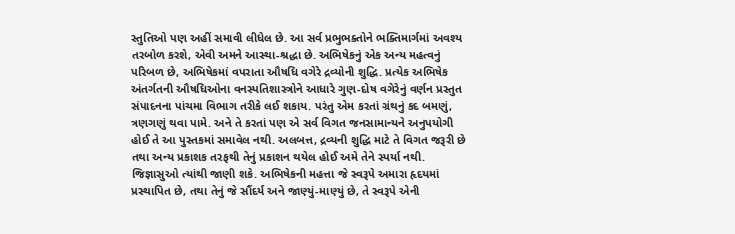સ્તુતિઓ પણ અહીં સમાવી લીધેલ છે. આ સર્વ પ્રભુભક્તોને ભક્તિમાર્ગમાં અવશ્ય તરબોળ કરશે, એવી અમને આસ્થા-શ્રદ્ધા છે. અભિષેકનું એક અન્ય મહત્વનું પરિબળ છે, અભિષેકમાં વપરાતા ઔષધિ વગેરે દ્રવ્યોની શુદ્ધિ. પ્રત્યેક અભિષેક અંતર્ગતની ઔષધિઓના વનસ્પતિશાસ્ત્રોને આધારે ગુણ-દોષ વગેરેનું વર્ણન પ્રસ્તુત સંપાદનના પાંચમા વિભાગ તરીકે લઈ શકાય. પરંતુ એમ કરતાં ગ્રંથનું કદ બમણું, ત્રણગણું થવા પામે. અને તે કરતાં પણ એ સર્વ વિગત જનસામાન્યને અનુપયોગી હોઈ તે આ પુસ્તકમાં સમાવેલ નથી. અલબત્ત, દ્રવ્યની શુદ્ધિ માટે તે વિગત જરૂરી છે તથા અન્ય પ્રકાશક તરફથી તેનું પ્રકાશન થયેલ હોઈ અમે તેને સ્પર્યા નથી. જિજ્ઞાસુઓ ત્યાંથી જાણી શકે. અભિષેકની મહત્તા જે સ્વરૂપે અમારા હૃદયમાં પ્રસ્થાપિત છે, તથા તેનું જે સૌંદર્ય અને જાણ્યું-માણ્યું છે, તે સ્વરૂપે એની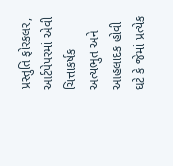પ્રસ્તુતિ ફોરકલર, આર્ટપેપરમાં એવી ચિત્તાકર્ષક અત્યભુત અને આહલાદક હોવી ઘટે કે જેમાં પ્રત્યેક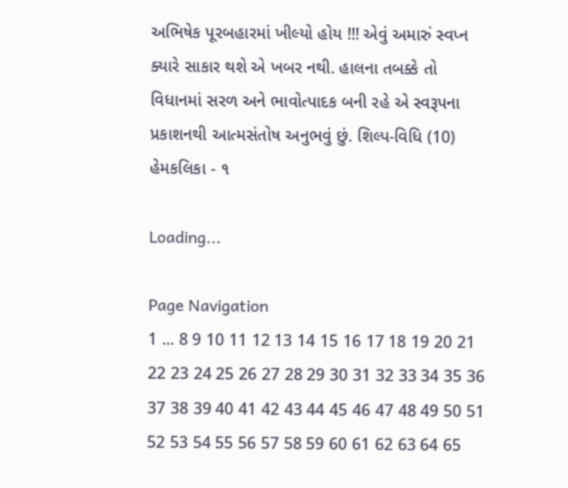અભિષેક પૂરબહારમાં ખીલ્યો હોય !!! એવું અમારું સ્વપ્ન ક્યારે સાકાર થશે એ ખબર નથી. હાલના તબક્કે તો વિધાનમાં સરળ અને ભાવોત્પાદક બની રહે એ સ્વરૂપના પ્રકાશનથી આત્મસંતોષ અનુભવું છું. શિલ્પ-વિધિ (10) હેમકલિકા - ૧

Loading...

Page Navigation
1 ... 8 9 10 11 12 13 14 15 16 17 18 19 20 21 22 23 24 25 26 27 28 29 30 31 32 33 34 35 36 37 38 39 40 41 42 43 44 45 46 47 48 49 50 51 52 53 54 55 56 57 58 59 60 61 62 63 64 65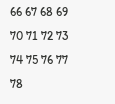66 67 68 69 70 71 72 73 74 75 76 77 78